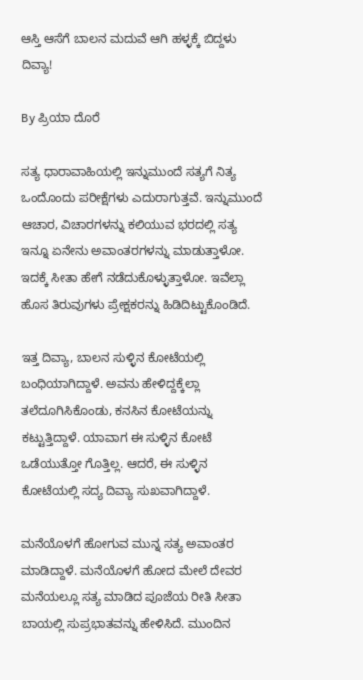ಆಸ್ತಿ ಆಸೆಗೆ ಬಾಲನ ಮದುವೆ ಆಗಿ ಹಳ್ಳಕ್ಕೆ ಬಿದ್ದಳು ದಿವ್ಯಾ!

By ಪ್ರಿಯಾ ದೊರೆ

ಸತ್ಯ ಧಾರಾವಾಹಿಯಲ್ಲಿ ಇನ್ನುಮುಂದೆ ಸತ್ಯಗೆ ನಿತ್ಯ ಒಂದೊಂದು ಪರೀಕ್ಷೆಗಳು ಎದುರಾಗುತ್ತವೆ. ಇನ್ನುಮುಂದೆ ಆಚಾರ, ವಿಚಾರಗಳನ್ನು ಕಲಿಯುವ ಭರದಲ್ಲಿ ಸತ್ಯ ಇನ್ನೂ ಏನೇನು ಅವಾಂತರಗಳನ್ನು ಮಾಡುತ್ತಾಳೋ. ಇದಕ್ಕೆ ಸೀತಾ ಹೇಗೆ ನಡೆದುಕೊಳ್ಳುತ್ತಾಳೋ. ಇವೆಲ್ಲಾ ಹೊಸ ತಿರುವುಗಳು ಪ್ರೇಕ್ಷಕರನ್ನು ಹಿಡಿದಿಟ್ಟುಕೊಂಡಿದೆ.

ಇತ್ತ ದಿವ್ಯಾ, ಬಾಲನ ಸುಳ್ಳಿನ ಕೋಟೆಯಲ್ಲಿ ಬಂಧಿಯಾಗಿದ್ದಾಳೆ. ಅವನು ಹೇಳಿದ್ದಕ್ಕೆಲ್ಲಾ ತಲೆದೂಗಿಸಿಕೊಂಡು, ಕನಸಿನ ಕೋಟೆಯನ್ನು ಕಟ್ಟುತ್ತಿದ್ದಾಳೆ. ಯಾವಾಗ ಈ ಸುಳ್ಳಿನ ಕೋಟೆ ಒಡೆಯುತ್ತೋ ಗೊತ್ತಿಲ್ಲ. ಆದರೆ, ಈ ಸುಳ್ಳಿನ ಕೋಟೆಯಲ್ಲಿ ಸದ್ಯ ದಿವ್ಯಾ ಸುಖವಾಗಿದ್ದಾಳೆ.

ಮನೆಯೊಳಗೆ ಹೋಗುವ ಮುನ್ನ ಸತ್ಯ ಅವಾಂತರ ಮಾಡಿದ್ದಾಳೆ. ಮನೆಯೊಳಗೆ ಹೋದ ಮೇಲೆ ದೇವರ ಮನೆಯಲ್ಲೂ ಸತ್ಯ ಮಾಡಿದ ಪೂಜೆಯ ರೀತಿ ಸೀತಾ ಬಾಯಲ್ಲಿ ಸುಪ್ರಭಾತವನ್ನು ಹೇಳಿಸಿದೆ. ಮುಂದಿನ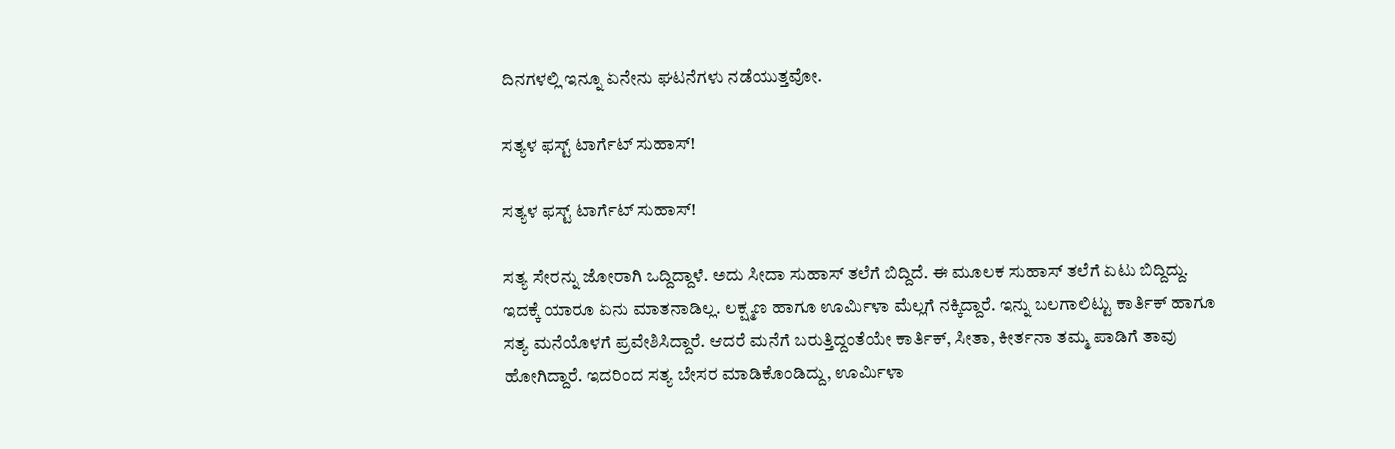ದಿನಗಳಲ್ಲಿ ಇನ್ನೂ ಏನೇನು ಘಟನೆಗಳು ನಡೆಯುತ್ತವೋ.

ಸತ್ಯಳ ಫಸ್ಟ್ ಟಾರ್ಗೆಟ್ ಸುಹಾಸ್!

ಸತ್ಯಳ ಫಸ್ಟ್ ಟಾರ್ಗೆಟ್ ಸುಹಾಸ್!

ಸತ್ಯ ಸೇರನ್ನು ಜೋರಾಗಿ ಒದ್ದಿದ್ದಾಳೆ. ಅದು ಸೀದಾ ಸುಹಾಸ್ ತಲೆಗೆ ಬಿದ್ದಿದೆ. ಈ ಮೂಲಕ ಸುಹಾಸ್ ತಲೆಗೆ ಏಟು ಬಿದ್ದಿದ್ದು. ಇದಕ್ಕೆ ಯಾರೂ ಏನು ಮಾತನಾಡಿಲ್ಲ. ಲಕ್ಷ್ಮಣ ಹಾಗೂ ಊರ್ಮಿಳಾ ಮೆಲ್ಲಗೆ ನಕ್ಕಿದ್ದಾರೆ. ಇನ್ನು ಬಲಗಾಲಿಟ್ಟು ಕಾರ್ತಿಕ್ ಹಾಗೂ ಸತ್ಯ ಮನೆಯೊಳಗೆ ಪ್ರವೇಶಿಸಿದ್ದಾರೆ. ಆದರೆ ಮನೆಗೆ ಬರುತ್ತಿದ್ದಂತೆಯೇ ಕಾರ್ತಿಕ್, ಸೀತಾ, ಕೀರ್ತನಾ ತಮ್ಮ ಪಾಡಿಗೆ ತಾವು ಹೋಗಿದ್ದಾರೆ. ಇದರಿಂದ ಸತ್ಯ ಬೇಸರ ಮಾಡಿಕೊಂಡಿದ್ದು, ಊರ್ಮಿಳಾ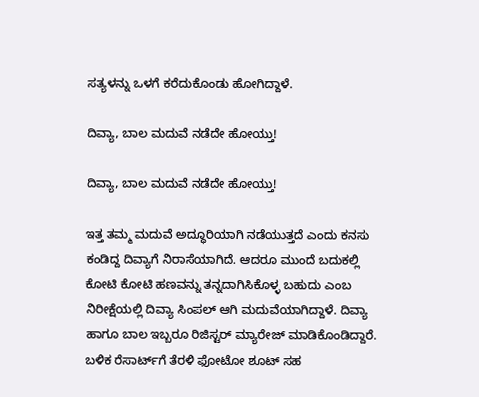ಸತ್ಯಳನ್ನು ಒಳಗೆ ಕರೆದುಕೊಂಡು ಹೋಗಿದ್ದಾಳೆ.

ದಿವ್ಯಾ, ಬಾಲ ಮದುವೆ ನಡೆದೇ ಹೋಯ್ತು!

ದಿವ್ಯಾ, ಬಾಲ ಮದುವೆ ನಡೆದೇ ಹೋಯ್ತು!

ಇತ್ತ ತಮ್ಮ ಮದುವೆ ಅದ್ಧೂರಿಯಾಗಿ ನಡೆಯುತ್ತದೆ ಎಂದು ಕನಸು ಕಂಡಿದ್ದ ದಿವ್ಯಾಗೆ ನಿರಾಸೆಯಾಗಿದೆ. ಆದರೂ ಮುಂದೆ ಬದುಕಲ್ಲಿ ಕೋಟಿ ಕೋಟಿ ಹಣವನ್ನು ತನ್ನದಾಗಿಸಿಕೊಳ್ಳ ಬಹುದು ಎಂಬ ನಿರೀಕ್ಷೆಯಲ್ಲಿ ದಿವ್ಯಾ ಸಿಂಪಲ್ ಆಗಿ ಮದುವೆಯಾಗಿದ್ದಾಳೆ. ದಿವ್ಯಾ ಹಾಗೂ ಬಾಲ ಇಬ್ಬರೂ ರಿಜಿಸ್ಟರ್ ಮ್ಯಾರೇಜ್ ಮಾಡಿಕೊಂಡಿದ್ದಾರೆ. ಬಳಿಕ ರೆಸಾರ್ಟ್‌ಗೆ ತೆರಳಿ ಫೋಟೋ ಶೂಟ್ ಸಹ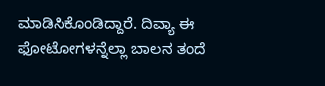ಮಾಡಿಸಿಕೊಂಡಿದ್ದಾರೆ. ದಿವ್ಯಾ ಈ ಫೋಟೋಗಳನ್ನೆಲ್ಲಾ ಬಾಲನ ತಂದೆ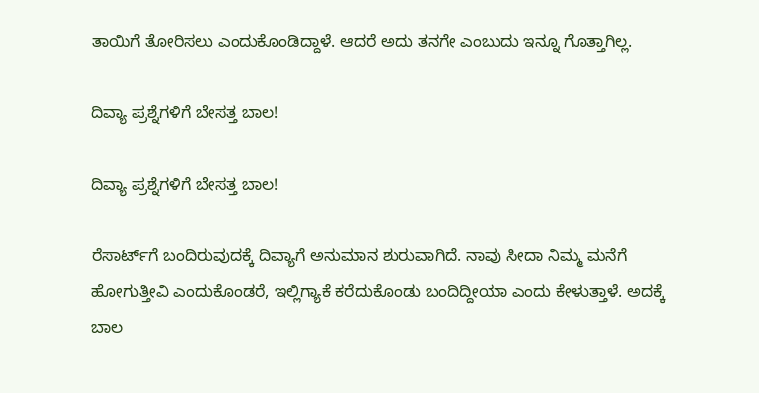ತಾಯಿಗೆ ತೋರಿಸಲು ಎಂದುಕೊಂಡಿದ್ದಾಳೆ. ಆದರೆ ಅದು ತನಗೇ ಎಂಬುದು ಇನ್ನೂ ಗೊತ್ತಾಗಿಲ್ಲ.

ದಿವ್ಯಾ ಪ್ರಶ್ನೆಗಳಿಗೆ ಬೇಸತ್ತ ಬಾಲ!

ದಿವ್ಯಾ ಪ್ರಶ್ನೆಗಳಿಗೆ ಬೇಸತ್ತ ಬಾಲ!

ರೆಸಾರ್ಟ್‌ಗೆ ಬಂದಿರುವುದಕ್ಕೆ ದಿವ್ಯಾಗೆ ಅನುಮಾನ ಶುರುವಾಗಿದೆ. ನಾವು ಸೀದಾ ನಿಮ್ಮ ಮನೆಗೆ ಹೋಗುತ್ತೀವಿ ಎಂದುಕೊಂಡರೆ, ಇಲ್ಲಿಗ್ಯಾಕೆ ಕರೆದುಕೊಂಡು ಬಂದಿದ್ದೀಯಾ ಎಂದು ಕೇಳುತ್ತಾಳೆ. ಅದಕ್ಕೆ ಬಾಲ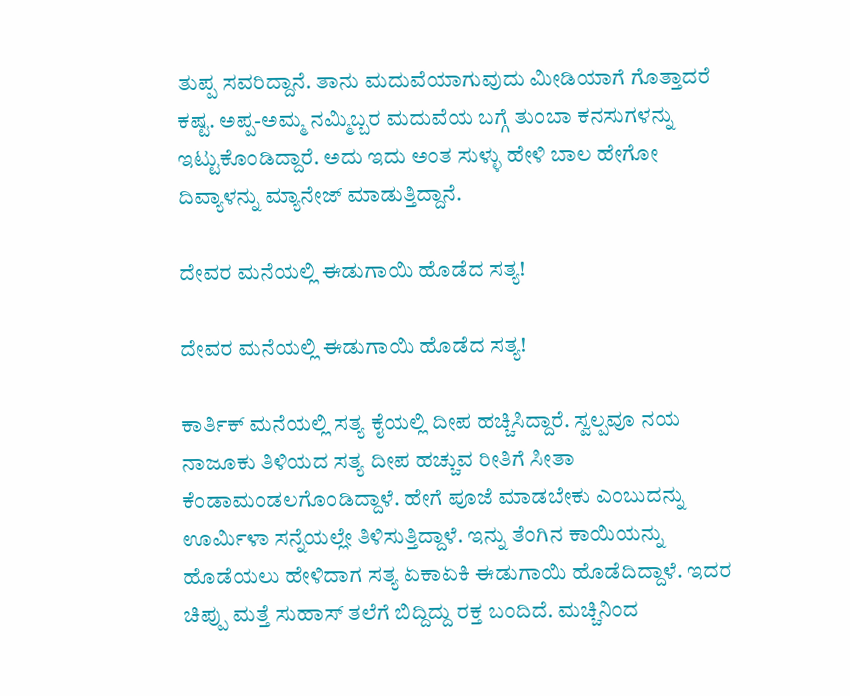ತುಪ್ಪ ಸವರಿದ್ದಾನೆ. ತಾನು ಮದುವೆಯಾಗುವುದು ಮೀಡಿಯಾಗೆ ಗೊತ್ತಾದರೆ ಕಷ್ಟ. ಅಪ್ಪ-ಅಮ್ಮ ನಮ್ಮಿಬ್ಬರ ಮದುವೆಯ ಬಗ್ಗೆ ತುಂಬಾ ಕನಸುಗಳನ್ನು ಇಟ್ಟುಕೊಂಡಿದ್ದಾರೆ. ಅದು ಇದು ಅಂತ ಸುಳ್ಳು ಹೇಳಿ ಬಾಲ ಹೇಗೋ ದಿವ್ಯಾಳನ್ನು ಮ್ಯಾನೇಜ್ ಮಾಡುತ್ತಿದ್ದಾನೆ.

ದೇವರ ಮನೆಯಲ್ಲಿ ಈಡುಗಾಯಿ ಹೊಡೆದ ಸತ್ಯ!

ದೇವರ ಮನೆಯಲ್ಲಿ ಈಡುಗಾಯಿ ಹೊಡೆದ ಸತ್ಯ!

ಕಾರ್ತಿಕ್ ಮನೆಯಲ್ಲಿ ಸತ್ಯ ಕೈಯಲ್ಲಿ ದೀಪ ಹಚ್ಚಿಸಿದ್ದಾರೆ. ಸ್ವಲ್ಪವೂ ನಯ ನಾಜೂಕು ತಿಳಿಯದ ಸತ್ಯ ದೀಪ ಹಚ್ಚುವ ರೀತಿಗೆ ಸೀತಾ ಕೆಂಡಾಮಂಡಲಗೊಂಡಿದ್ದಾಳೆ. ಹೇಗೆ ಪೂಜೆ ಮಾಡಬೇಕು ಎಂಬುದನ್ನು ಊರ್ಮಿಳಾ ಸನ್ನೆಯಲ್ಲೇ ತಿಳಿಸುತ್ತಿದ್ದಾಳೆ. ಇನ್ನು ತೆಂಗಿನ ಕಾಯಿಯನ್ನು ಹೊಡೆಯಲು ಹೇಳಿದಾಗ ಸತ್ಯ ಏಕಾಏಕಿ ಈಡುಗಾಯಿ ಹೊಡೆದಿದ್ದಾಳೆ. ಇದರ ಚಿಪ್ಪು ಮತ್ತೆ ಸುಹಾಸ್ ತಲೆಗೆ ಬಿದ್ದಿದ್ದು ರಕ್ತ ಬಂದಿದೆ. ಮಚ್ಚಿನಿಂದ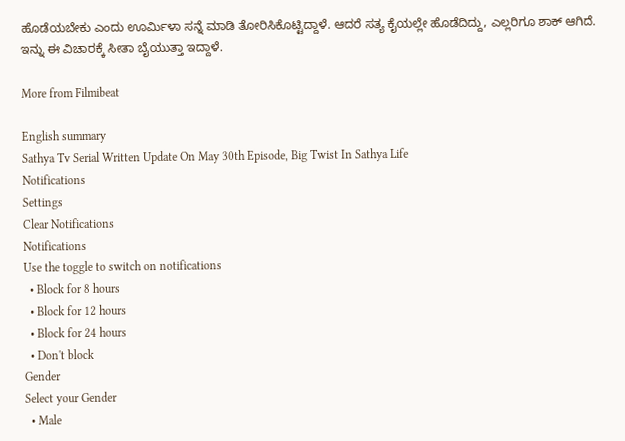ಹೊಡೆಯಬೇಕು ಎಂದು ಊರ್ಮಿಳಾ ಸನ್ನೆ ಮಾಡಿ ತೋರಿಸಿಕೊಟ್ಟಿದ್ದಾಳೆ. ಆದರೆ ಸತ್ಯ ಕೈಯಲ್ಲೇ ಹೊಡೆದಿದ್ದು, ಎಲ್ಲರಿಗೂ ಶಾಕ್ ಆಗಿದೆ. ಇನ್ನು ಈ ವಿಚಾರಕ್ಕೆ ಸೀತಾ ಬೈಯುತ್ತಾ ಇದ್ದಾಳೆ.

More from Filmibeat

English summary
Sathya Tv Serial Written Update On May 30th Episode, Big Twist In Sathya Life
Notifications
Settings
Clear Notifications
Notifications
Use the toggle to switch on notifications
  • Block for 8 hours
  • Block for 12 hours
  • Block for 24 hours
  • Don't block
Gender
Select your Gender
  • Male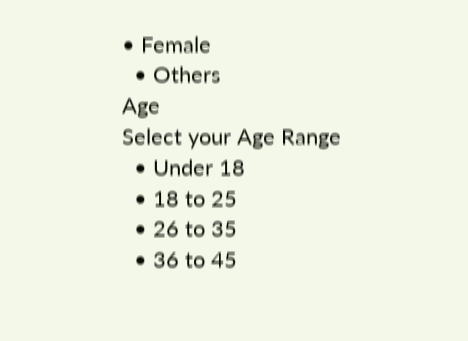• Female
  • Others
Age
Select your Age Range
  • Under 18
  • 18 to 25
  • 26 to 35
  • 36 to 45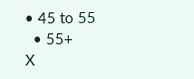• 45 to 55
  • 55+
X